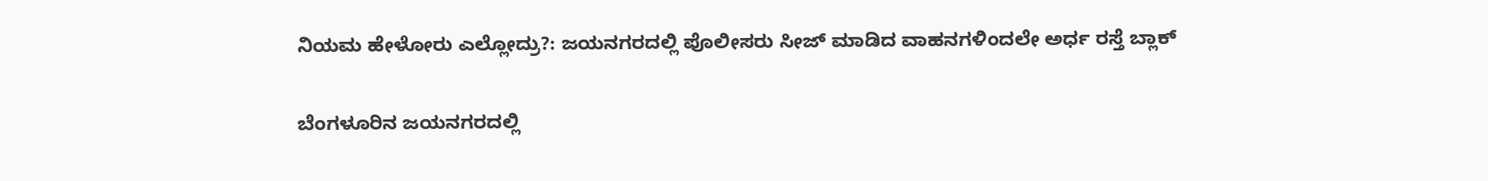ನಿಯಮ ಹೇಳೋರು ಎಲ್ಲೋದ್ರು?: ಜಯನಗರದಲ್ಲಿ ಪೊಲೀಸರು ಸೀಜ್ ಮಾಡಿದ ವಾಹನಗಳಿಂದಲೇ ಅರ್ಧ ರಸ್ತೆ ಬ್ಲಾಕ್

ಬೆಂಗಳೂರಿನ ಜಯನಗರದಲ್ಲಿ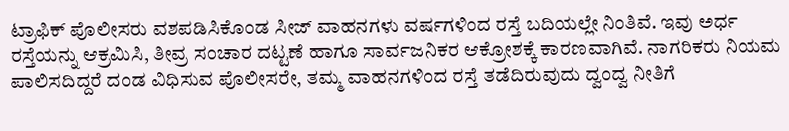ಟ್ರಾಫಿಕ್ ಪೊಲೀಸರು ವಶಪಡಿಸಿಕೊಂಡ ಸೀಜ್ ವಾಹನಗಳು ವರ್ಷಗಳಿಂದ ರಸ್ತೆ ಬದಿಯಲ್ಲೇ ನಿಂತಿವೆ. ಇವು ಅರ್ಧ ರಸ್ತೆಯನ್ನು ಆಕ್ರಮಿಸಿ, ತೀವ್ರ ಸಂಚಾರ ದಟ್ಟಣೆ ಹಾಗೂ ಸಾರ್ವಜನಿಕರ ಆಕ್ರೋಶಕ್ಕೆ ಕಾರಣವಾಗಿವೆ. ನಾಗರಿಕರು ನಿಯಮ ಪಾಲಿಸದಿದ್ದರೆ ದಂಡ ವಿಧಿಸುವ ಪೊಲೀಸರೇ, ತಮ್ಮ ವಾಹನಗಳಿಂದ ರಸ್ತೆ ತಡೆದಿರುವುದು ದ್ವಂದ್ವ ನೀತಿಗೆ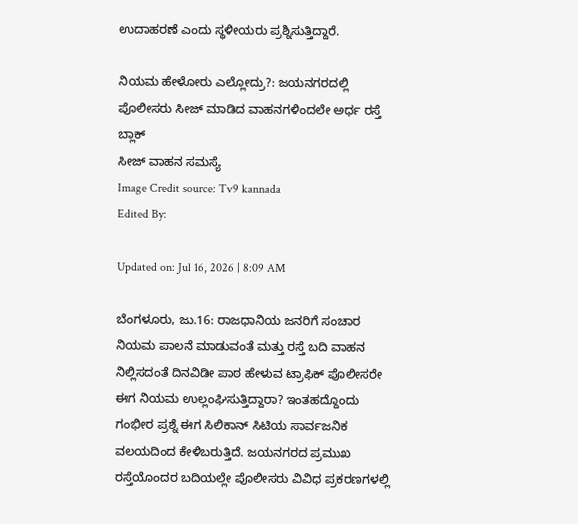ಉದಾಹರಣೆ ಎಂದು ಸ್ಥಳೀಯರು ಪ್ರಶ್ನಿಸುತ್ತಿದ್ದಾರೆ.

ನಿಯಮ ಹೇಳೋರು ಎಲ್ಲೋದ್ರು?: ಜಯನಗರದಲ್ಲಿ ಪೊಲೀಸರು ಸೀಜ್ ಮಾಡಿದ ವಾಹನಗಳಿಂದಲೇ ಅರ್ಧ ರಸ್ತೆ ಬ್ಲಾಕ್
ಸೀಜ್ ವಾಹನ ಸಮಸ್ಯೆ
Image Credit source: Tv9 kannada
Edited By:

Updated on: Jul 16, 2026 | 8:09 AM

ಬೆಂಗಳೂರು, ಜು.16: ರಾಜಧಾನಿಯ ಜನರಿಗೆ ಸಂಚಾರ ನಿಯಮ ಪಾಲನೆ ಮಾಡುವಂತೆ ಮತ್ತು ರಸ್ತೆ ಬದಿ ವಾಹನ ನಿಲ್ಲಿಸದಂತೆ ದಿನವಿಡೀ ಪಾಠ ಹೇಳುವ ಟ್ರಾಫಿಕ್ ಪೊಲೀಸರೇ ಈಗ ನಿಯಮ ಉಲ್ಲಂಘಿಸುತ್ತಿದ್ದಾರಾ? ಇಂತಹದ್ದೊಂದು ಗಂಭೀರ ಪ್ರಶ್ನೆ ಈಗ ಸಿಲಿಕಾನ್ ಸಿಟಿಯ ಸಾರ್ವಜನಿಕ ವಲಯದಿಂದ ಕೇಳಿಬರುತ್ತಿದೆ. ಜಯನಗರದ ಪ್ರಮುಖ ರಸ್ತೆಯೊಂದರ ಬದಿಯಲ್ಲೇ ಪೊಲೀಸರು ವಿವಿಧ ಪ್ರಕರಣಗಳಲ್ಲಿ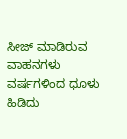ಸೀಜ್ ಮಾಡಿರುವ ವಾಹನಗಳು ವರ್ಷಗಳಿಂದ ಧೂಳು ಹಿಡಿದು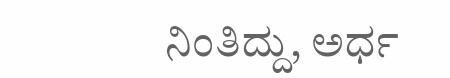ನಿಂತಿದ್ದು, ಅರ್ಧ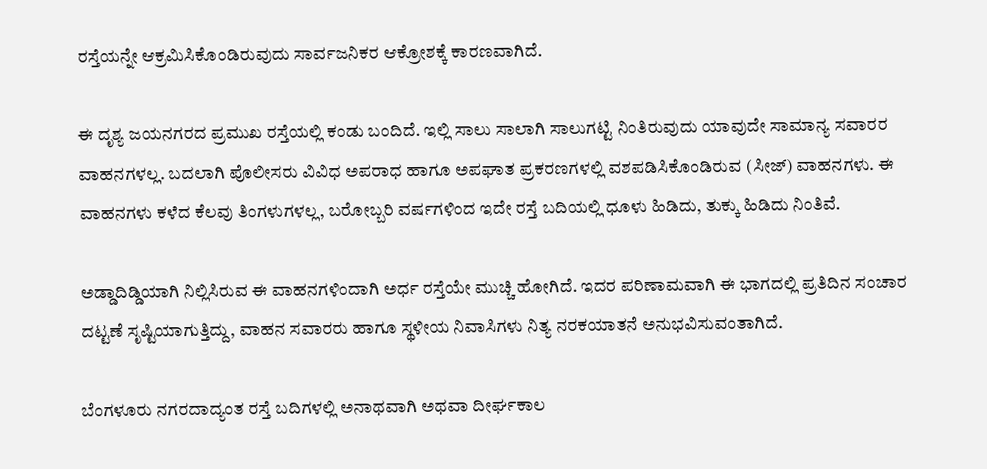ರಸ್ತೆಯನ್ನೇ ಆಕ್ರಮಿಸಿಕೊಂಡಿರುವುದು ಸಾರ್ವಜನಿಕರ ಆಕ್ರೋಶಕ್ಕೆ ಕಾರಣವಾಗಿದೆ.

ಈ ದೃಶ್ಯ ಜಯನಗರದ ಪ್ರಮುಖ ರಸ್ತೆಯಲ್ಲಿ ಕಂಡು ಬಂದಿದೆ. ಇಲ್ಲಿ ಸಾಲು ಸಾಲಾಗಿ ಸಾಲುಗಟ್ಟಿ ನಿಂತಿರುವುದು ಯಾವುದೇ ಸಾಮಾನ್ಯ ಸವಾರರ ವಾಹನಗಳಲ್ಲ. ಬದಲಾಗಿ ಪೊಲೀಸರು ವಿವಿಧ ಅಪರಾಧ ಹಾಗೂ ಅಪಘಾತ ಪ್ರಕರಣಗಳಲ್ಲಿ ವಶಪಡಿಸಿಕೊಂಡಿರುವ (ಸೀಜ್) ವಾಹನಗಳು. ಈ ವಾಹನಗಳು ಕಳೆದ ಕೆಲವು ತಿಂಗಳುಗಳಲ್ಲ, ಬರೋಬ್ಬರಿ ವರ್ಷಗಳಿಂದ ಇದೇ ರಸ್ತೆ ಬದಿಯಲ್ಲಿ ಧೂಳು ಹಿಡಿದು, ತುಕ್ಕು ಹಿಡಿದು ನಿಂತಿವೆ.

ಅಡ್ಡಾದಿಡ್ಡಿಯಾಗಿ ನಿಲ್ಲಿಸಿರುವ ಈ ವಾಹನಗಳಿಂದಾಗಿ ಅರ್ಧ ರಸ್ತೆಯೇ ಮುಚ್ಚಿ ಹೋಗಿದೆ. ಇದರ ಪರಿಣಾಮವಾಗಿ ಈ ಭಾಗದಲ್ಲಿ ಪ್ರತಿದಿನ ಸಂಚಾರ ದಟ್ಟಣೆ ಸೃಷ್ಟಿಯಾಗುತ್ತಿದ್ದು, ವಾಹನ ಸವಾರರು ಹಾಗೂ ಸ್ಥಳೀಯ ನಿವಾಸಿಗಳು ನಿತ್ಯ ನರಕಯಾತನೆ ಅನುಭವಿಸುವಂತಾಗಿದೆ.

ಬೆಂಗಳೂರು ನಗರದಾದ್ಯಂತ ರಸ್ತೆ ಬದಿಗಳಲ್ಲಿ ಅನಾಥವಾಗಿ ಅಥವಾ ದೀರ್ಘಕಾಲ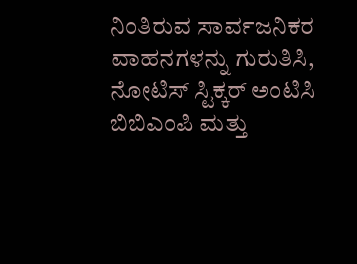ನಿಂತಿರುವ ಸಾರ್ವಜನಿಕರ ವಾಹನಗಳನ್ನು ಗುರುತಿಸಿ, ನೋಟಿಸ್ ಸ್ಟಿಕ್ಕರ್ ಅಂಟಿಸಿ ಬಿಬಿಎಂಪಿ ಮತ್ತು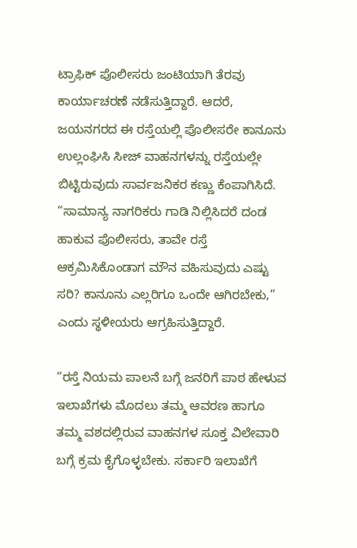ಟ್ರಾಫಿಕ್ ಪೊಲೀಸರು ಜಂಟಿಯಾಗಿ ತೆರವು ಕಾರ್ಯಾಚರಣೆ ನಡೆಸುತ್ತಿದ್ದಾರೆ. ಆದರೆ, ಜಯನಗರದ ಈ ರಸ್ತೆಯಲ್ಲಿ ಪೊಲೀಸರೇ ಕಾನೂನು ಉಲ್ಲಂಘಿಸಿ ಸೀಜ್ ವಾಹನಗಳನ್ನು ರಸ್ತೆಯಲ್ಲೇ ಬಿಟ್ಟಿರುವುದು ಸಾರ್ವಜನಿಕರ ಕಣ್ಣು ಕೆಂಪಾಗಿಸಿದೆ. “ಸಾಮಾನ್ಯ ನಾಗರಿಕರು ಗಾಡಿ ನಿಲ್ಲಿಸಿದರೆ ದಂಡ ಹಾಕುವ ಪೊಲೀಸರು, ತಾವೇ ರಸ್ತೆ ಆಕ್ರಮಿಸಿಕೊಂಡಾಗ ಮೌನ ವಹಿಸುವುದು ಎಷ್ಟು ಸರಿ? ಕಾನೂನು ಎಲ್ಲರಿಗೂ ಒಂದೇ ಆಗಿರಬೇಕು,” ಎಂದು ಸ್ಥಳೀಯರು ಆಗ್ರಹಿಸುತ್ತಿದ್ದಾರೆ.

“ರಸ್ತೆ ನಿಯಮ ಪಾಲನೆ ಬಗ್ಗೆ ಜನರಿಗೆ ಪಾಠ ಹೇಳುವ ಇಲಾಖೆಗಳು ಮೊದಲು ತಮ್ಮ ಆವರಣ ಹಾಗೂ ತಮ್ಮ ವಶದಲ್ಲಿರುವ ವಾಹನಗಳ ಸೂಕ್ತ ವಿಲೇವಾರಿ ಬಗ್ಗೆ ಕ್ರಮ ಕೈಗೊಳ್ಳಬೇಕು. ಸರ್ಕಾರಿ ಇಲಾಖೆಗೆ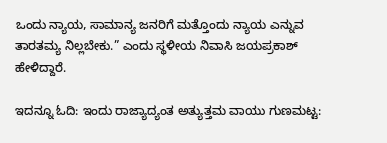ಒಂದು ನ್ಯಾಯ, ಸಾಮಾನ್ಯ ಜನರಿಗೆ ಮತ್ತೊಂದು ನ್ಯಾಯ ಎನ್ನುವ ತಾರತಮ್ಯ ನಿಲ್ಲಬೇಕು.” ಎಂದು ಸ್ಥಳೀಯ ನಿವಾಸಿ ಜಯಪ್ರಕಾಶ್ ಹೇಳಿದ್ದಾರೆ.

ಇದನ್ನೂ ಓದಿ: ಇಂದು ರಾಜ್ಯಾದ್ಯಂತ ಅತ್ಯುತ್ತಮ ವಾಯು ಗುಣಮಟ್ಟ: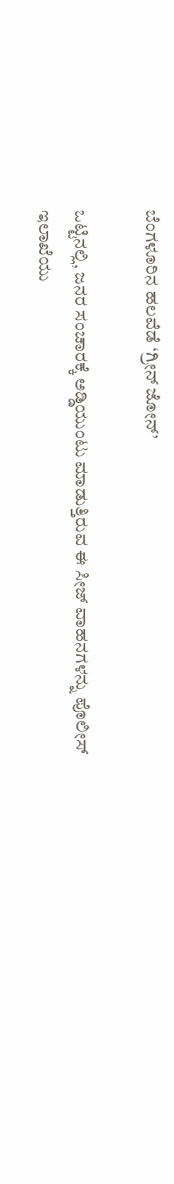ಬೆಂಗಳೂರಿನ ಹಲವೆಡೆ ‘ಗ್ರೀನ್ ಜೋನ್’

ಒಟ್ಟಿನಲ್ಲಿ, ಜನರ ಸಂಚಾರಕ್ಕೆ ಅಡ್ಡಿಯುಂಟು ಮಾಡುತ್ತಿರುವ ಈ ಸೀಜ್ ವಾಹನಗಳನ್ನು ಪೊಲೀಸ್ ಇಲಾಖೆಯು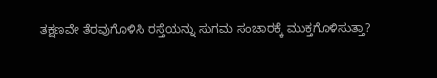ತಕ್ಷಣವೇ ತೆರವುಗೊಳಿಸಿ ರಸ್ತೆಯನ್ನು ಸುಗಮ ಸಂಚಾರಕ್ಕೆ ಮುಕ್ತಗೊಳಿಸುತ್ತಾ?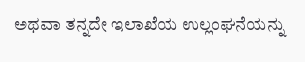ಅಥವಾ ತನ್ನದೇ ಇಲಾಖೆಯ ಉಲ್ಲಂಘನೆಯನ್ನು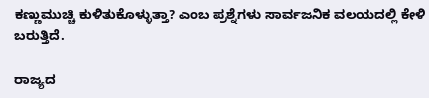ಕಣ್ಣುಮುಚ್ಚಿ ಕುಳಿತುಕೊಳ್ಳುತ್ತಾ? ಎಂಬ ಪ್ರಶ್ನೆಗಳು ಸಾರ್ವಜನಿಕ ವಲಯದಲ್ಲಿ ಕೇಳಿ ಬರುತ್ತಿದೆ.

ರಾಜ್ಯದ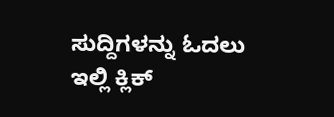ಸುದ್ದಿಗಳನ್ನು ಓದಲು ಇಲ್ಲಿ ಕ್ಲಿಕ್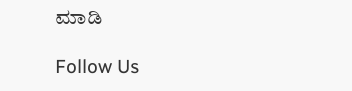ಮಾಡಿ

Follow Us